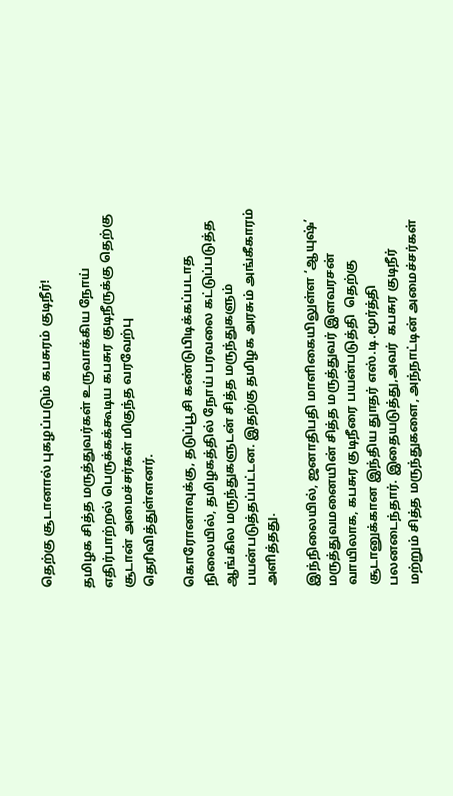தெற்கு சூடானால் புகழப்படும் கபசுரம் குடிநீர்!

தமிழக சித்த மருத்துவர்கள் உருவாக்கிய நோய் எதிர்பாற்றல் பெருக்கக்கூடிய கபசுர குடிநீருக்கு தெற்கு சூடான் அமைச்சர்கள் மிகுந்த வரவேற்பு தெரிவித்துள்ளனர்.

கொரோனாவுக்கு, தடுப்பூசி கண்டுபிடிக்கப்படாத நிலையில், தமிழகத்தில் நோய் பரவலை கட்டுப்படுத்த ஆங்கில மருந்துகளுடன் சித்த மருந்துகளும் பயன்படுத்தப்பட்டன. இதற்கு தமிழக அரசும் அங்கீகாரம் அளித்தது.

இந்நிலையில், ஜனாதிபதி மாளிகையிலுள்ள ‘ஆயுஷ்’ மருத்துவமனையின் சித்த மருத்துவர் இளவரசன் வாயிலாக, கபசுர குடிநீரை பயன்படுத்தி  தெற்கு சூடானுக்கான இந்திய துாதர் எஸ்.டி.மூர்த்தி பலனடைந்தார். இதையடுத்து,அவர்  கபசுர குடிநீர் மற்றும் சித்த மருந்துகளை, அந்நாட்டின் அமைச்சர்கள்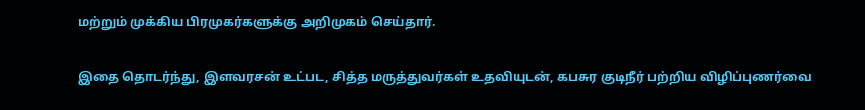மற்றும் முக்கிய பிரமுகர்களுக்கு அறிமுகம் செய்தார்.

இதை தொடர்ந்து, இளவரசன் உட்பட, சித்த மருத்துவர்கள் உதவியுடன், கபசுர குடிநீர் பற்றிய விழிப்புணர்வை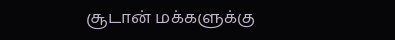சூடான் மக்களுக்கு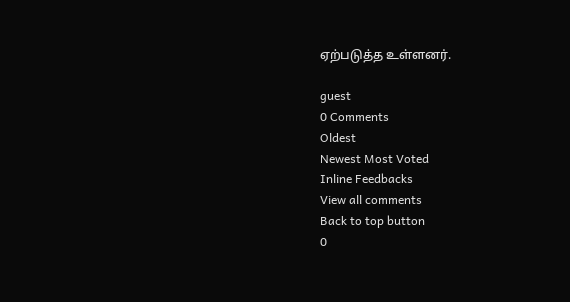ஏற்படுத்த உள்ளனர்.

guest
0 Comments
Oldest
Newest Most Voted
Inline Feedbacks
View all comments
Back to top button
0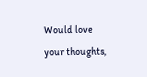Would love your thoughts,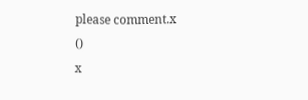please comment.x
()
x